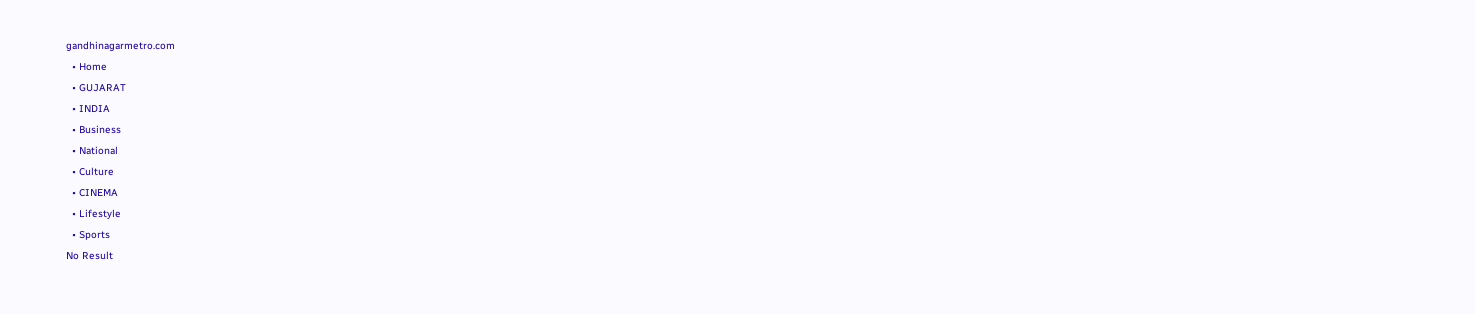gandhinagarmetro.com
  • Home
  • GUJARAT
  • INDIA
  • Business
  • National
  • Culture
  • CINEMA
  • Lifestyle
  • Sports
No Result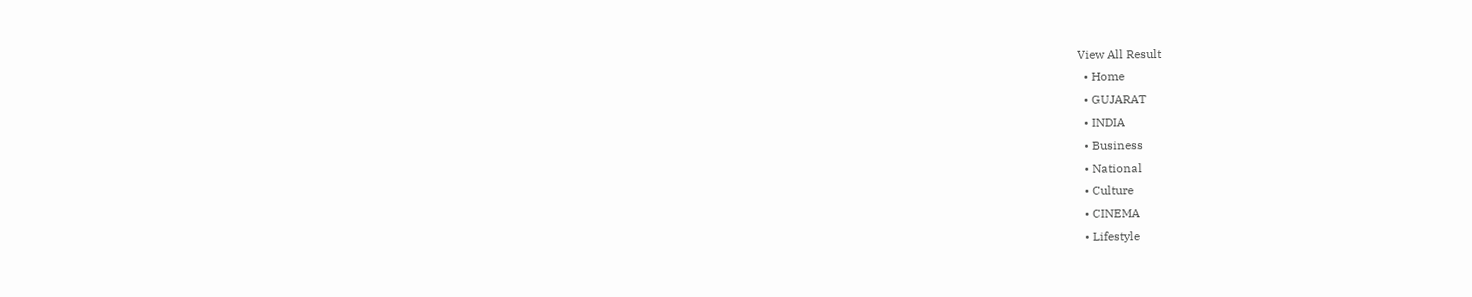View All Result
  • Home
  • GUJARAT
  • INDIA
  • Business
  • National
  • Culture
  • CINEMA
  • Lifestyle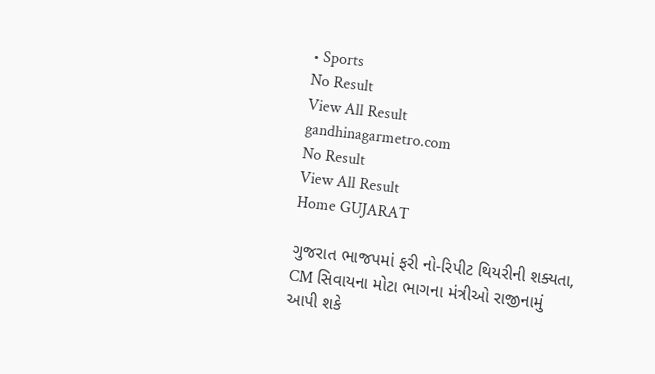• Sports
No Result
View All Result
gandhinagarmetro.com
No Result
View All Result
Home GUJARAT

ગુજરાત ભાજપમાં ફરી નો-રિપીટ થિયરીની શક્યતા, CM સિવાયના મોટા ભાગના મંત્રીઓ રાજીનામું આપી શકે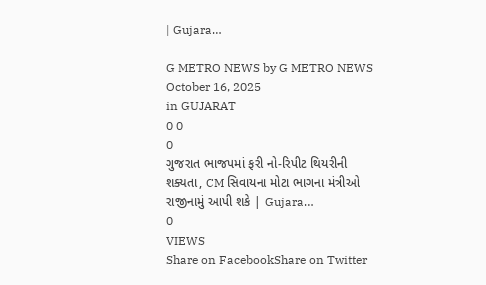| Gujara…

G METRO NEWS by G METRO NEWS
October 16, 2025
in GUJARAT
0 0
0
ગુજરાત ભાજપમાં ફરી નો-રિપીટ થિયરીની શક્યતા, CM સિવાયના મોટા ભાગના મંત્રીઓ રાજીનામું આપી શકે | Gujara…
0
VIEWS
Share on FacebookShare on Twitter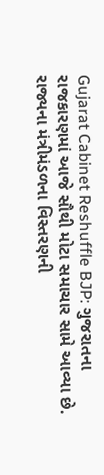Gujarat Cabinet Reshuffle BJP: ગુજરાતના રાજકારણમાં આજે સૌથી મોટા સમાચાર સામે આવ્યા છે. રાજ્યના મંત્રીમંડળના વિસ્તરણની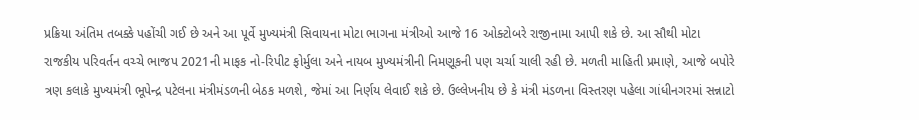પ્રક્રિયા અંતિમ તબક્કે પહોંચી ગઈ છે અને આ પૂર્વે મુખ્યમંત્રી સિવાયના મોટા ભાગના મંત્રીઓ આજે 16 ઓક્ટોબરે રાજીનામા આપી શકે છે. આ સૌથી મોટા રાજકીય પરિવર્તન વચ્ચે ભાજપ 2021ની માફક નો-રિપીટ ફોર્મુલા અને નાયબ મુખ્યમંત્રીની નિમણૂકની પણ ચર્ચા ચાલી રહી છે. મળતી માહિતી પ્રમાણે, આજે બપોરે ત્રણ કલાકે મુખ્યમંત્રી ભૂપેન્દ્ર પટેલના મંત્રીમંડળની બેઠક મળશે, જેમાં આ નિર્ણય લેવાઈ શકે છે. ઉલ્લેખનીય છે કે મંત્રી મંડળના વિસ્તરણ પહેલા ગાંધીનગરમાં સન્નાટો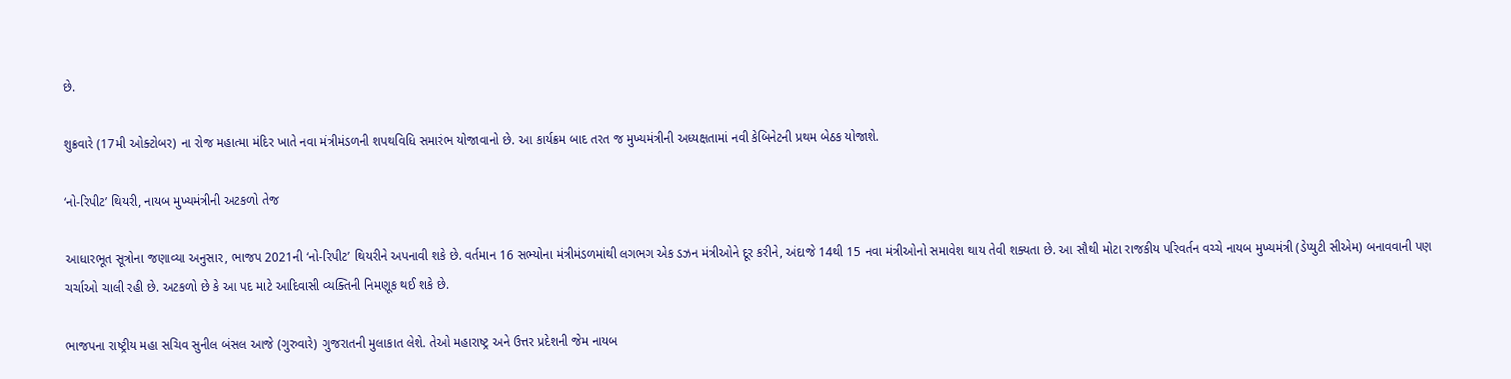છે.

શુક્રવારે (17મી ઓક્ટોબર) ના રોજ મહાત્મા મંદિર ખાતે નવા મંત્રીમંડળની શપથવિધિ સમારંભ યોજાવાનો છે. આ કાર્યક્રમ બાદ તરત જ મુખ્યમંત્રીની અધ્યક્ષતામાં નવી કેબિનેટની પ્રથમ બેઠક યોજાશે.

‘નો-રિપીટ’ થિયરી, નાયબ મુખ્યમંત્રીની અટકળો તેજ

આધારભૂત સૂત્રોના જણાવ્યા અનુસાર, ભાજપ 2021ની ‘નો-રિપીટ’ થિયરીને અપનાવી શકે છે. વર્તમાન 16 સભ્યોના મંત્રીમંડળમાંથી લગભગ એક ડઝન મંત્રીઓને દૂર કરીને, અંદાજે 14થી 15 નવા મંત્રીઓનો સમાવેશ થાય તેવી શક્યતા છે. આ સૌથી મોટા રાજકીય પરિવર્તન વચ્ચે નાયબ મુખ્યમંત્રી (ડેપ્યુટી સીએમ) બનાવવાની પણ ચર્ચાઓ ચાલી રહી છે. અટકળો છે કે આ પદ માટે આદિવાસી વ્યક્તિની નિમણૂક થઈ શકે છે.

ભાજપના રાષ્ટ્રીય મહા સચિવ સુનીલ બંસલ આજે (ગુરુવારે) ગુજરાતની મુલાકાત લેશે. તેઓ મહારાષ્ટ્ર અને ઉત્તર પ્રદેશની જેમ નાયબ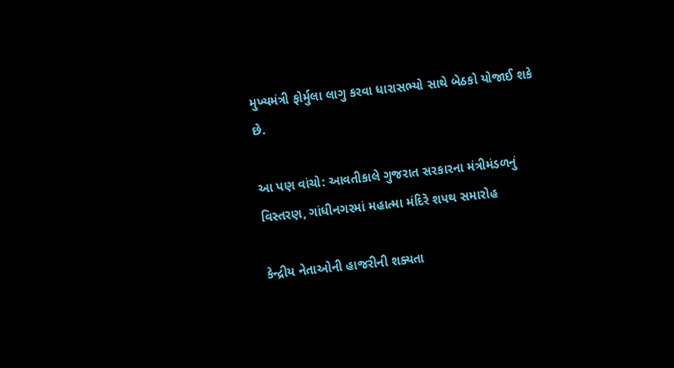મુખ્યમંત્રી ફોર્મુલા લાગુ કરવા ધારાસભ્યો સાથે બેઠકો યોજાઈ શકે છે.

આ પણ વાંચો: આવતીકાલે ગુજરાત સરકારના મંત્રીમંડળનું વિસ્તરણ, ગાંધીનગરમાં મહાત્મા મંદિરે શપથ સમારોહ

કેન્દ્રીય નેતાઓની હાજરીની શક્યતા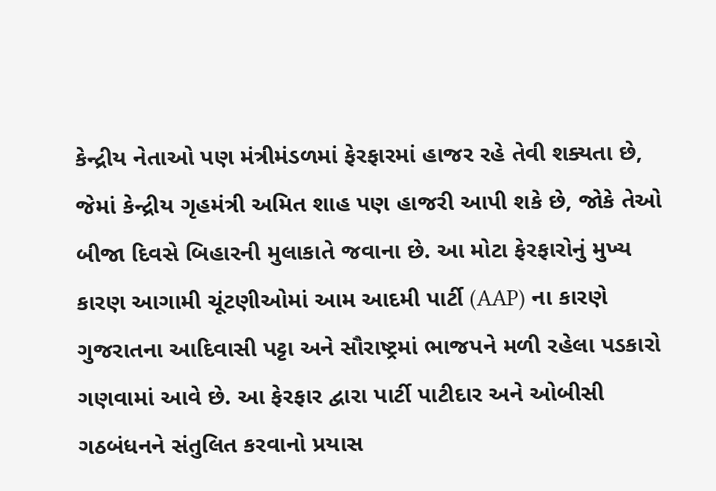કેન્દ્રીય નેતાઓ પણ મંત્રીમંડળમાં ફેરફારમાં હાજર રહે તેવી શક્યતા છે, જેમાં કેન્દ્રીય ગૃહમંત્રી અમિત શાહ પણ હાજરી આપી શકે છે, જોકે તેઓ બીજા દિવસે બિહારની મુલાકાતે જવાના છે. આ મોટા ફેરફારોનું મુખ્ય કારણ આગામી ચૂંટણીઓમાં આમ આદમી પાર્ટી (AAP) ના કારણે ગુજરાતના આદિવાસી પટ્ટા અને સૌરાષ્ટ્રમાં ભાજપને મળી રહેલા પડકારો ગણવામાં આવે છે. આ ફેરફાર દ્વારા પાર્ટી પાટીદાર અને ઓબીસી ગઠબંધનને સંતુલિત કરવાનો પ્રયાસ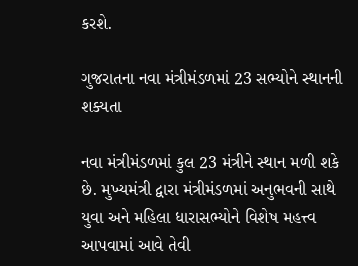કરશે.

ગુજરાતના નવા મંત્રીમંડળમાં 23 સભ્યોને સ્થાનની શક્યતા

નવા મંત્રીમંડળમાં કુલ 23 મંત્રીને સ્થાન મળી શકે છે. મુખ્યમંત્રી દ્વારા મંત્રીમંડળમાં અનુભવની સાથે યુવા અને મહિલા ધારાસભ્યોને વિશેષ મહત્ત્વ આપવામાં આવે તેવી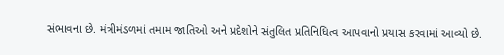સંભાવના છે. મંત્રીમંડળમાં તમામ જાતિઓ અને પ્રદેશોને સંતુલિત પ્રતિનિધિત્વ આપવાનો પ્રયાસ કરવામાં આવ્યો છે.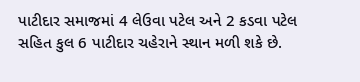પાટીદાર સમાજમાં 4 લેઉવા પટેલ અને 2 કડવા પટેલ સહિત કુલ 6 પાટીદાર ચહેરાને સ્થાન મળી શકે છે.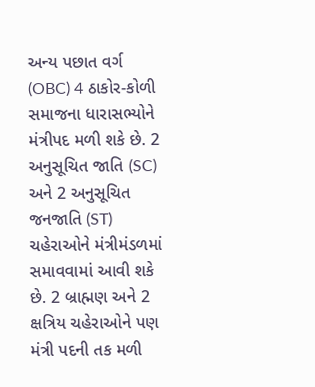અન્ય પછાત વર્ગ (OBC) 4 ઠાકોર-કોળી સમાજના ધારાસભ્યોને મંત્રીપદ મળી શકે છે. 2 અનુસૂચિત જાતિ (SC) અને 2 અનુસૂચિત જનજાતિ (ST) ચહેરાઓને મંત્રીમંડળમાં સમાવવામાં આવી શકે છે. 2 બ્રાહ્મણ અને 2 ક્ષત્રિય ચહેરાઓને પણ મંત્રી પદની તક મળી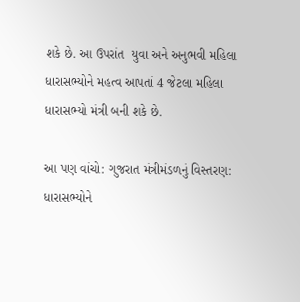શકે છે. આ ઉપરાંત  યુવા અને અનુભવી મહિલા ધારાસભ્યોને મહત્વ આપતાં 4 જેટલા મહિલા ધારાસભ્યો મંત્રી બની શકે છે.

આ પણ વાંચો: ગુજરાત મંત્રીમંડળનું વિસ્તરણ: ધારાસભ્યોને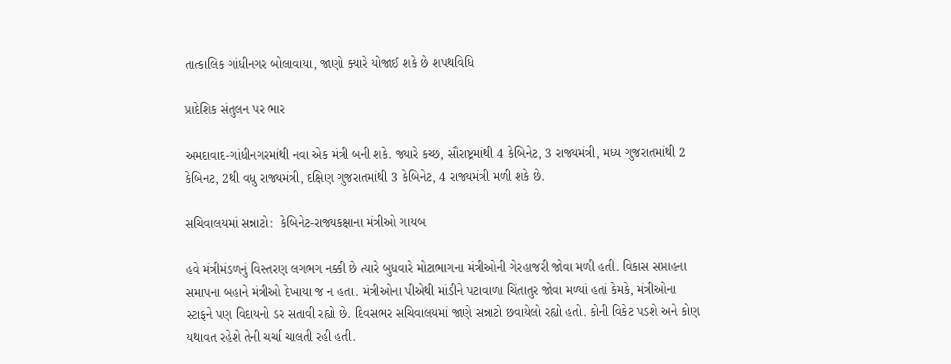તાત્કાલિક ગાંધીનગર બોલાવાયા, જાણો ક્યારે યોજાઈ શકે છે શપથવિધિ

પ્રાદેશિક સંતુલન પર ભાર

અમદાવાદ-ગાંધીનગરમાંથી નવા એક મંત્રી બની શકે. જ્યારે કચ્છ, સૌરાષ્ટ્રમાંથી 4 કેબિનેટ, 3 રાજ્યમંત્રી, મધ્ય ગુજરાતમાંથી 2 કેબિનટ, 2થી વધુ રાજ્યમંત્રી, દક્ષિણ ગુજરાતમાંથી 3 કેબિનેટ, 4 રાજ્યમંત્રી મળી શકે છે.

સચિવાલયમાં સન્નાટો:  કેબિનેટ-રાજ્યકક્ષાના મંત્રીઓ ગાયબ

હવે મંત્રીમંડળનું વિસ્તરણ લગભગ નક્કી છે ત્યારે બુધવારે મોટાભાગના મંત્રીઓની ગેરહાજરી જોવા મળી હતી. વિકાસ સપ્તાહના સમાપના બહાને મંત્રીઓ દેખાયા જ ન હતા. મંત્રીઓના પીએથી માંડીને પટાવાળા ચિંતાતુર જોવા મળ્યાં હતાં કેમકે, મંત્રીઓના સ્ટાફને પણ વિદાયનો ડર સતાવી રહ્યો છે. દિવસભર સચિવાલયમાં જાણે સન્નાટો છવાયેલો રહ્યો હતો. કોની વિકેટ પડશે અને કોણ યથાવત રહેશે તેની ચર્ચા ચાલતી રહી હતી.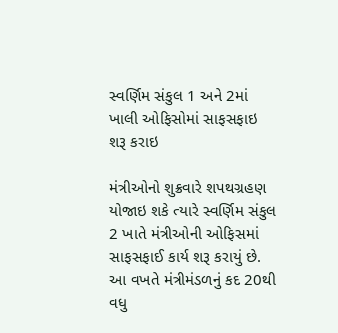સ્વર્ણિમ સંકુલ 1 અને 2માં  ખાલી ઓફિસોમાં સાફસફાઇ શરૂ કરાઇ

મંત્રીઓનો શુક્રવારે શપથગ્રહણ યોજાઇ શકે ત્યારે સ્વર્ણિમ સંકુલ 2 ખાતે મંત્રીઓની ઓફિસમાં સાફસફાઈ કાર્ય શરૂ કરાયું છે. આ વખતે મંત્રીમંડળનું કદ 20થી વધુ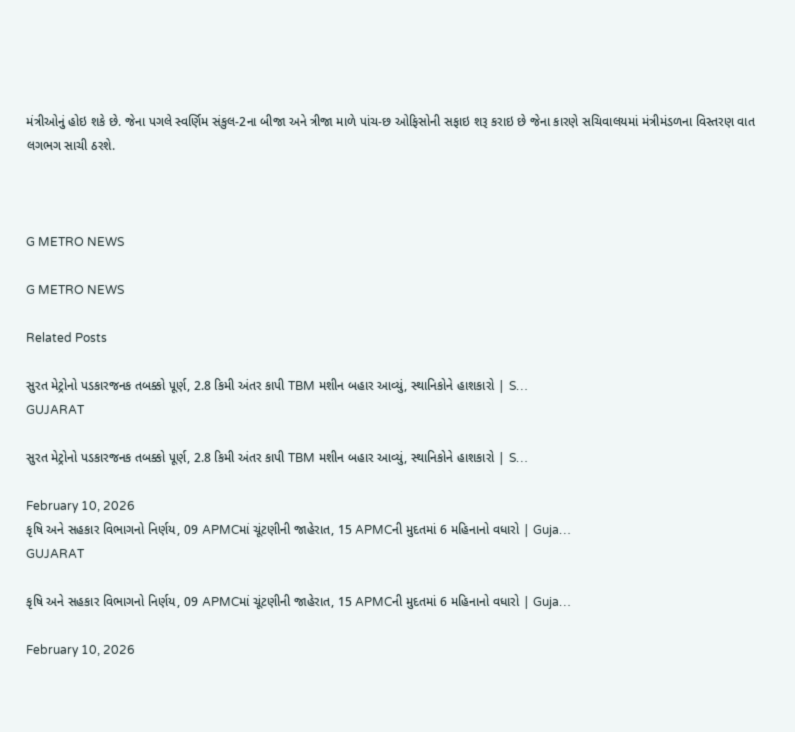મંત્રીઓનું હોઇ શકે છે. જેના પગલે સ્વર્ણિમ સંકુલ-2ના બીજા અને ત્રીજા માળે પાંચ-છ ઓફિસોની સફાઇ શરૂ કરાઇ છે જેના કારણે સચિવાલયમાં મંત્રીમંડળના વિસ્તરણ વાત લગભગ સાચી ઠરશે.



G METRO NEWS

G METRO NEWS

Related Posts

સુરત મેટ્રોનો પડકારજનક તબક્કો પૂર્ણ, 2.8 કિમી અંતર કાપી TBM મશીન બહાર આવ્યું, સ્થાનિકોને હાશકારો | S…
GUJARAT

સુરત મેટ્રોનો પડકારજનક તબક્કો પૂર્ણ, 2.8 કિમી અંતર કાપી TBM મશીન બહાર આવ્યું, સ્થાનિકોને હાશકારો | S…

February 10, 2026
કૃષિ અને સહકાર વિભાગનો નિર્ણય, 09 APMCમાં ચૂંટણીની જાહેરાત, 15 APMCની મુદતમાં 6 મહિનાનો વધારો | Guja…
GUJARAT

કૃષિ અને સહકાર વિભાગનો નિર્ણય, 09 APMCમાં ચૂંટણીની જાહેરાત, 15 APMCની મુદતમાં 6 મહિનાનો વધારો | Guja…

February 10, 2026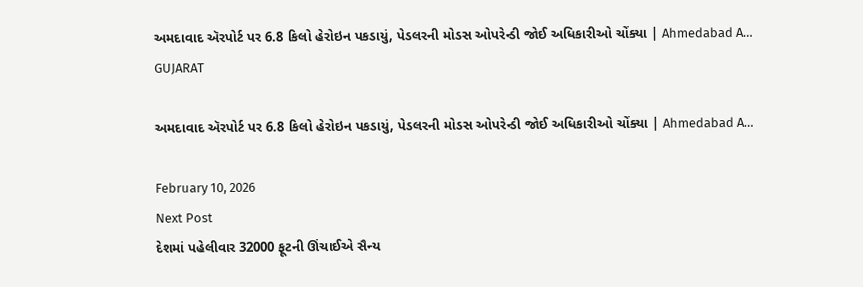અમદાવાદ ઍરપોર્ટ પર 6.8 કિલો હેરોઇન પકડાયું, પેડલરની મોડસ ઓપરેન્ડી જોઈ અધિકારીઓ ચોંક્યા | Ahmedabad A…
GUJARAT

અમદાવાદ ઍરપોર્ટ પર 6.8 કિલો હેરોઇન પકડાયું, પેડલરની મોડસ ઓપરેન્ડી જોઈ અધિકારીઓ ચોંક્યા | Ahmedabad A…

February 10, 2026
Next Post
દેશમાં પહેલીવાર 32000 ફૂટની ઊંચાઈએ સૈન્ય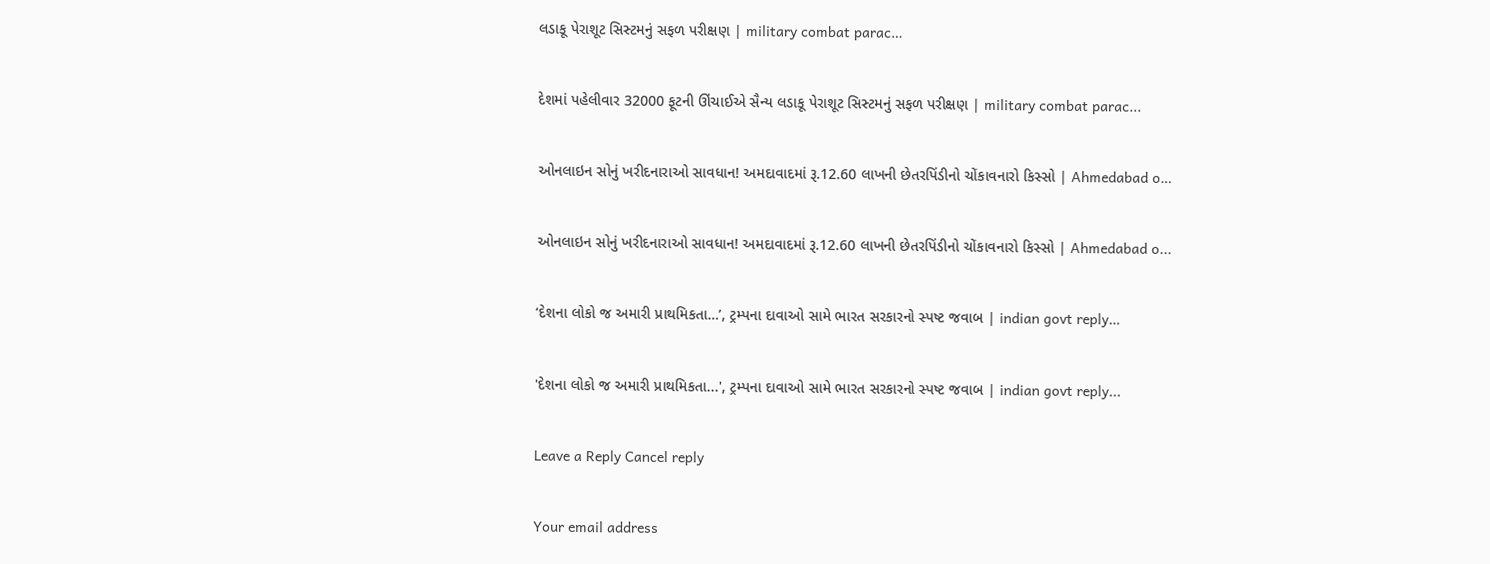લડાકૂ પેરાશૂટ સિસ્ટમનું સફળ પરીક્ષણ | military combat parac…

દેશમાં પહેલીવાર 32000 ફૂટની ઊંચાઈએ સૈન્ય લડાકૂ પેરાશૂટ સિસ્ટમનું સફળ પરીક્ષણ | military combat parac...

ઓનલાઇન સોનું ખરીદનારાઓ સાવધાન! અમદાવાદમાં રૂ.12.60 લાખની છેતરપિંડીનો ચોંકાવનારો કિસ્સો | Ahmedabad o…

ઓનલાઇન સોનું ખરીદનારાઓ સાવધાન! અમદાવાદમાં રૂ.12.60 લાખની છેતરપિંડીનો ચોંકાવનારો કિસ્સો | Ahmedabad o...

‘દેશના લોકો જ અમારી પ્રાથમિકતા…’, ટ્રમ્પના દાવાઓ સામે ભારત સરકારનો સ્પષ્ટ જવાબ | indian govt reply…

'દેશના લોકો જ અમારી પ્રાથમિકતા...', ટ્રમ્પના દાવાઓ સામે ભારત સરકારનો સ્પષ્ટ જવાબ | indian govt reply...

Leave a Reply Cancel reply

Your email address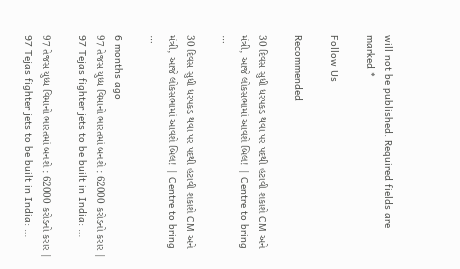will not be published. Required fields are marked *

Follow Us

Recommended

30 દિવસ સુધી ધરપકડ થવા પર પદથી હટાવી શકાશે CM અને મંત્રી, આજે લોકસભામાં આવશે બિલ! | Centre to bring …

30 દિવસ સુધી ધરપકડ થવા પર પદથી હટાવી શકાશે CM અને મંત્રી, આજે લોકસભામાં આવશે બિલ! | Centre to bring …

6 months ago
97 તેજસ યુધ્ધ વિમાનો ભારતમાં બનશે : 62000 કરોડનો કરાર | 97 Tejas fighter jets to be built in India: …

97 તેજસ યુધ્ધ વિમાનો ભારતમાં બનશે : 62000 કરોડનો કરાર | 97 Tejas fighter jets to be built in India: …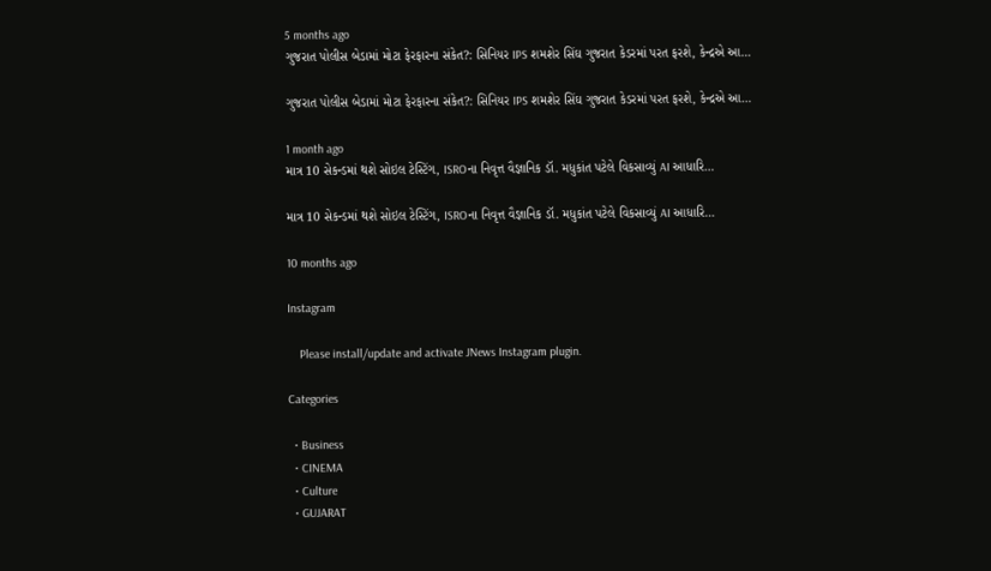5 months ago
ગુજરાત પોલીસ બેડામાં મોટા ફેરફારના સંકેત?: સિનિયર IPS શમશેર સિંઘ ગુજરાત કેડરમાં પરત ફરશે, કેન્દ્રએ આ…

ગુજરાત પોલીસ બેડામાં મોટા ફેરફારના સંકેત?: સિનિયર IPS શમશેર સિંઘ ગુજરાત કેડરમાં પરત ફરશે, કેન્દ્રએ આ…

1 month ago
માત્ર 10 સેકન્ડમાં થશે સોઇલ ટેસ્ટિંગ, ISROના નિવૃત્ત વૈજ્ઞાનિક ડૉ. મધુકાંત પટેલે વિકસાવ્યું AI આધારિ…

માત્ર 10 સેકન્ડમાં થશે સોઇલ ટેસ્ટિંગ, ISROના નિવૃત્ત વૈજ્ઞાનિક ડૉ. મધુકાંત પટેલે વિકસાવ્યું AI આધારિ…

10 months ago

Instagram

    Please install/update and activate JNews Instagram plugin.

Categories

  • Business
  • CINEMA
  • Culture
  • GUJARAT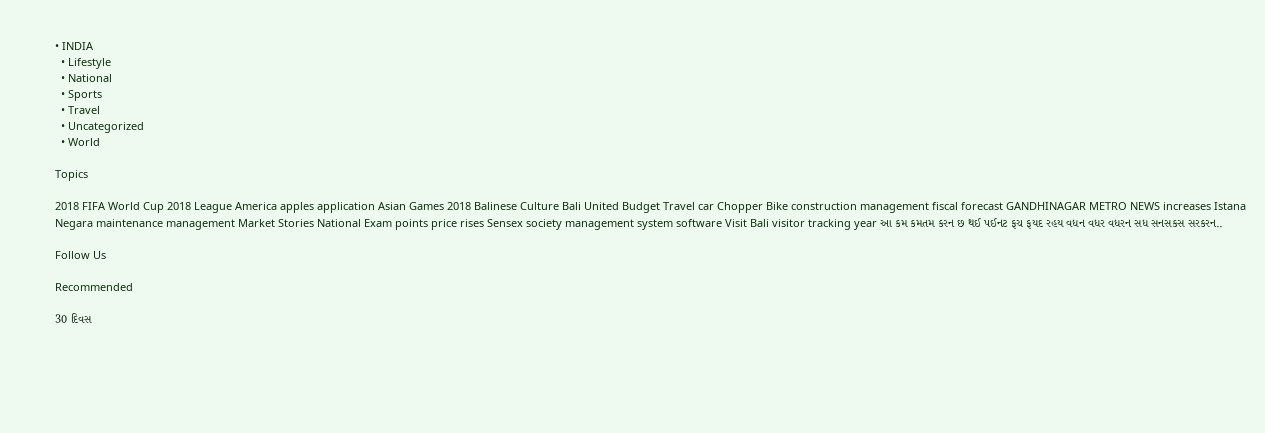• INDIA
  • Lifestyle
  • National
  • Sports
  • Travel
  • Uncategorized
  • World

Topics

2018 FIFA World Cup 2018 League America apples application Asian Games 2018 Balinese Culture Bali United Budget Travel car Chopper Bike construction management fiscal forecast GANDHINAGAR METRO NEWS increases Istana Negara maintenance management Market Stories National Exam points price rises Sensex society management system software Visit Bali visitor tracking year આ કમ કમતમ કરન છ થઈ પઈનટ ફચ ફયદ રહય વધન વધર વધરન સધ સનસકસ સરકરન..

Follow Us

Recommended

30 દિવસ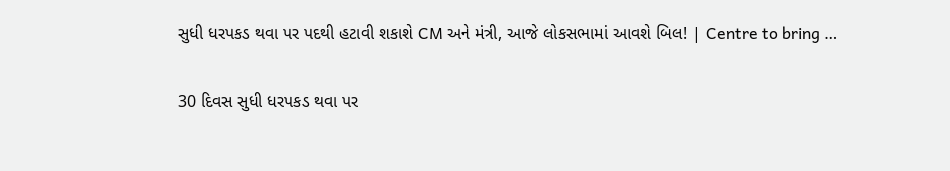સુધી ધરપકડ થવા પર પદથી હટાવી શકાશે CM અને મંત્રી, આજે લોકસભામાં આવશે બિલ! | Centre to bring …

30 દિવસ સુધી ધરપકડ થવા પર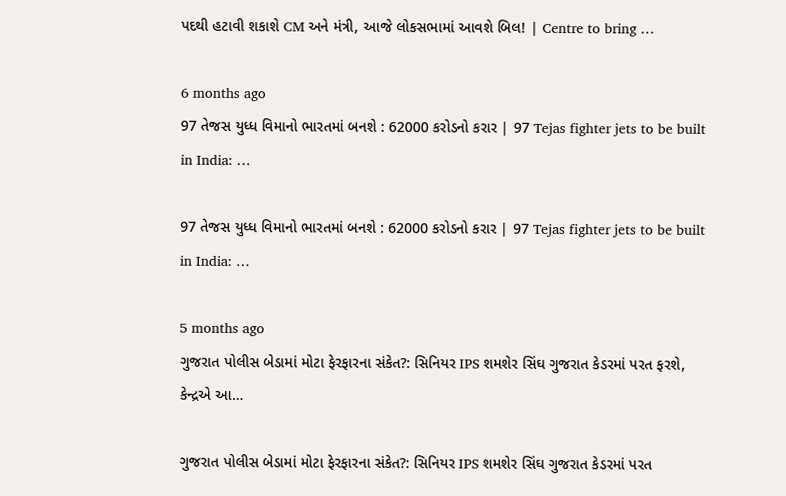પદથી હટાવી શકાશે CM અને મંત્રી, આજે લોકસભામાં આવશે બિલ! | Centre to bring …

6 months ago
97 તેજસ યુધ્ધ વિમાનો ભારતમાં બનશે : 62000 કરોડનો કરાર | 97 Tejas fighter jets to be built in India: …

97 તેજસ યુધ્ધ વિમાનો ભારતમાં બનશે : 62000 કરોડનો કરાર | 97 Tejas fighter jets to be built in India: …

5 months ago
ગુજરાત પોલીસ બેડામાં મોટા ફેરફારના સંકેત?: સિનિયર IPS શમશેર સિંઘ ગુજરાત કેડરમાં પરત ફરશે, કેન્દ્રએ આ…

ગુજરાત પોલીસ બેડામાં મોટા ફેરફારના સંકેત?: સિનિયર IPS શમશેર સિંઘ ગુજરાત કેડરમાં પરત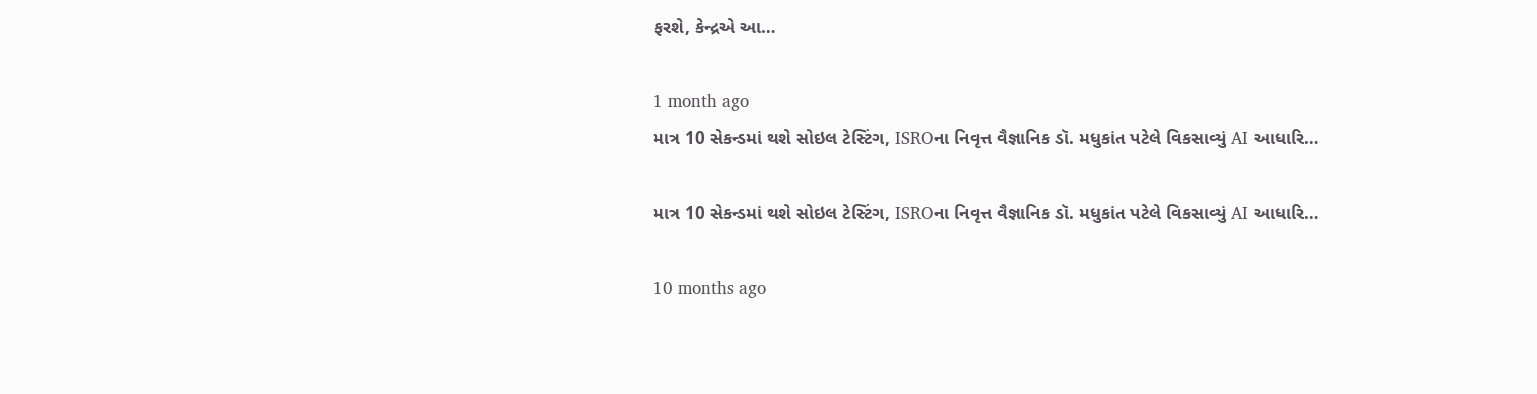ફરશે, કેન્દ્રએ આ…

1 month ago
માત્ર 10 સેકન્ડમાં થશે સોઇલ ટેસ્ટિંગ, ISROના નિવૃત્ત વૈજ્ઞાનિક ડૉ. મધુકાંત પટેલે વિકસાવ્યું AI આધારિ…

માત્ર 10 સેકન્ડમાં થશે સોઇલ ટેસ્ટિંગ, ISROના નિવૃત્ત વૈજ્ઞાનિક ડૉ. મધુકાંત પટેલે વિકસાવ્યું AI આધારિ…

10 months ago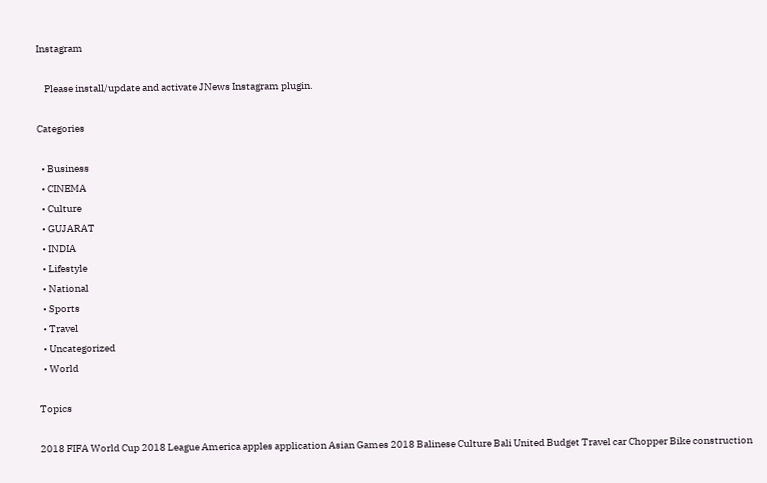Instagram

    Please install/update and activate JNews Instagram plugin.

Categories

  • Business
  • CINEMA
  • Culture
  • GUJARAT
  • INDIA
  • Lifestyle
  • National
  • Sports
  • Travel
  • Uncategorized
  • World

Topics

2018 FIFA World Cup 2018 League America apples application Asian Games 2018 Balinese Culture Bali United Budget Travel car Chopper Bike construction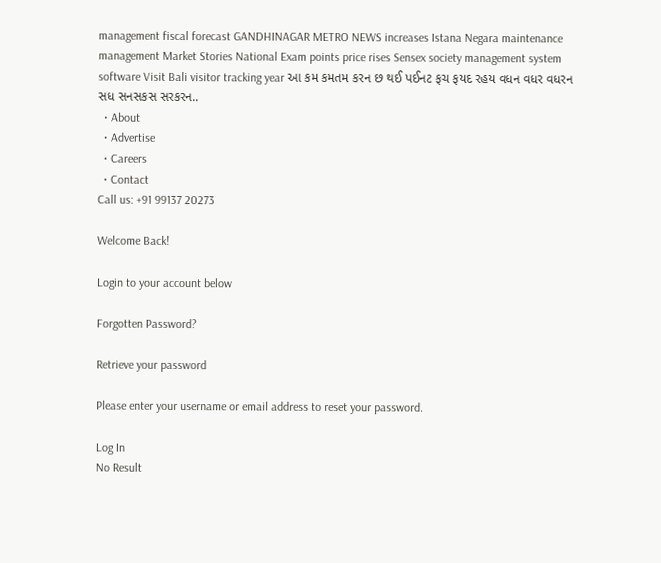management fiscal forecast GANDHINAGAR METRO NEWS increases Istana Negara maintenance management Market Stories National Exam points price rises Sensex society management system software Visit Bali visitor tracking year આ કમ કમતમ કરન છ થઈ પઈનટ ફચ ફયદ રહય વધન વધર વધરન સધ સનસકસ સરકરન..
  • About
  • Advertise
  • Careers
  • Contact
Call us: +91 99137 20273

Welcome Back!

Login to your account below

Forgotten Password?

Retrieve your password

Please enter your username or email address to reset your password.

Log In
No Result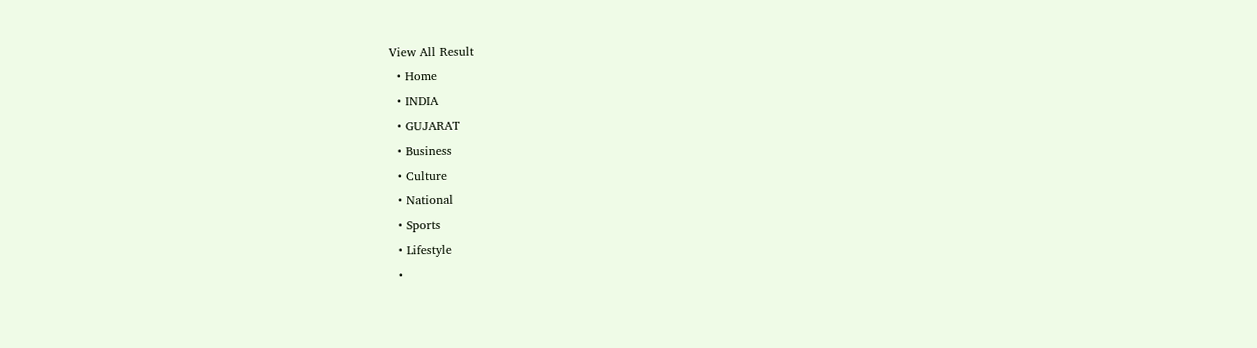View All Result
  • Home
  • INDIA
  • GUJARAT
  • Business
  • Culture
  • National
  • Sports
  • Lifestyle
  •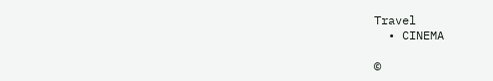Travel
  • CINEMA

©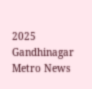2025 Gandhinagar Metro News